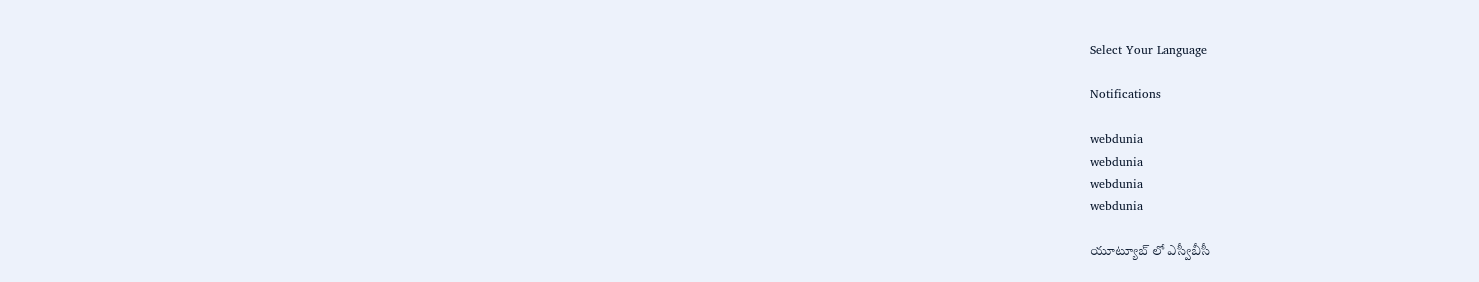Select Your Language

Notifications

webdunia
webdunia
webdunia
webdunia

యూట్యూబ్ లో ఎస్వీబీసీ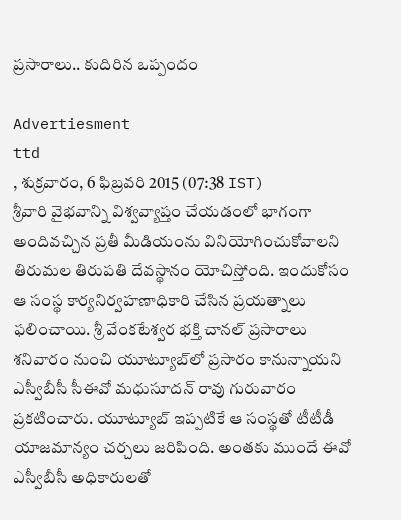ప్రసారాలు.. కుదిరిన ఒప్పందం

Advertiesment
ttd
, శుక్రవారం, 6 ఫిబ్రవరి 2015 (07:38 IST)
శ్రీవారి వైభవాన్ని విశ్వవ్యాప్తం చేయడంలో భాగంగా అందివచ్చిన ప్రతీ మీడియంను వినియోగించుకోవాలని తిరుమల తిరుపతి దేవస్థానం యోచిస్తోంది. ఇందుకోసం ఆ సంస్థ కార్యనిర్వహణాధికారి చేసిన ప్రయత్నాలు ఫలించాయి. శ్రీ వేంకటేశ్వర భక్తి చానల్ ప్రసారాలు శనివారం నుంచి యూట్యూబ్‌లో ప్రసారం కానున్నాయని ఎస్వీబీసీ సీఈవో మధుసూదన్ రావు గురువారం ప్రకటించారు. యూట్యూబ్ ఇప్పటికే ఆ సంస్థతో టీటీడీ యాజమాన్యం చర్చలు జరిపింది. అంతకు ముందే ఈవో ఎస్వీబీసీ అధికారులతో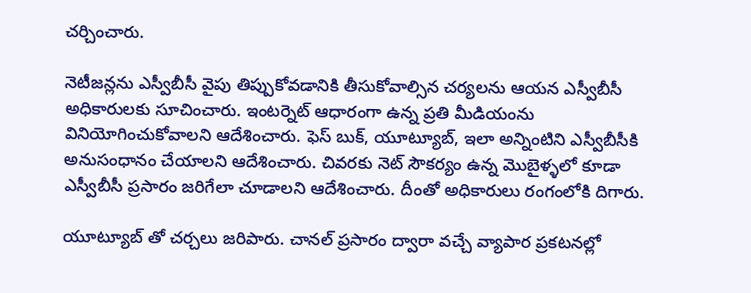చర్చించారు.

నెటీజన్లను ఎస్వీబీసీ వైపు తిప్పుకోవడానికి తీసుకోవాల్సిన చర్యలను ఆయన ఎస్వీబీసీ అధికారులకు సూచించారు. ఇంటర్నెట్ ఆధారంగా ఉన్న ప్రతి మీడియంను వినియోగించుకోవాలని ఆదేశించారు. ఫెస్ బుక్, యూట్యూబ్, ఇలా అన్నింటిని ఎస్వీబీసీకి అనుసంధానం చేయాలని ఆదేశించారు. చివరకు నెట్ సౌకర్యం ఉన్న మొబైళ్ళలో కూడా ఎస్వీబీసీ ప్రసారం జరిగేలా చూడాలని ఆదేశించారు. దీంతో అధికారులు రంగంలోకి దిగారు.

యూట్యూబ్ తో చర్చలు జరిపారు. చానల్ ప్రసారం ద్వారా వచ్చే వ్యాపార ప్రకటనల్లో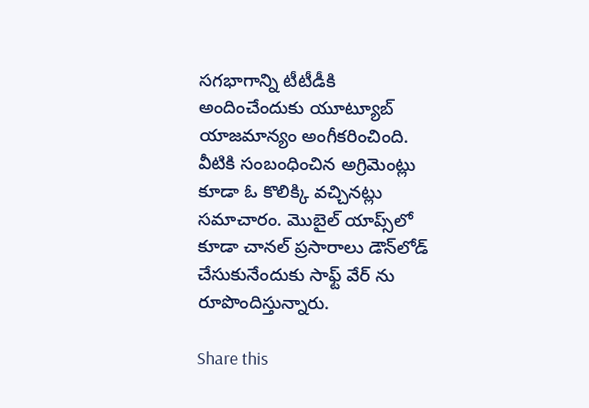సగభాగాన్ని టీటీడీకి అందించేందుకు యూట్యూబ్ యాజమాన్యం అంగీకరించింది. వీటికి సంబంధించిన అగ్రిమెంట్లు కూడా ఓ కొలిక్కి వచ్చినట్లు సమాచారం. మొబైల్ యాప్స్‌లో కూడా చానల్ ప్రసారాలు డౌన్‌లోడ్ చేసుకునేందుకు సాఫ్ట్ వేర్ ను రూపొందిస్తున్నారు.

Share this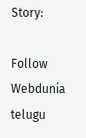Story:

Follow Webdunia telugu